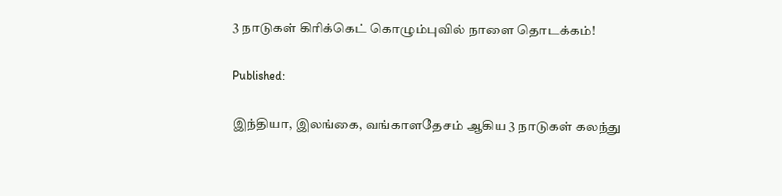3 நாடுகள் கிரிக்கெட் கொழும்புவில் நாளை தொடக்கம்!

Published:

இந்தியா, இலங்கை, வங்காளதேசம் ஆகிய 3 நாடுகள் கலந்து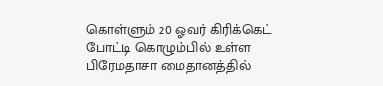கொள்ளும் 20 ஓவர் கிரிக்கெட் போட்டி கொழும்பில் உள்ள பிரேமதாசா மைதானத்தில்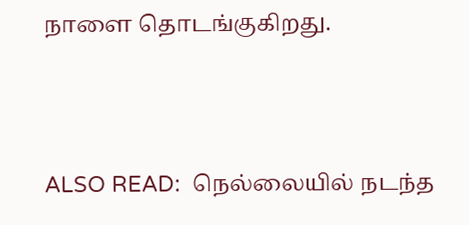நாளை தொடங்குகிறது.



ALSO READ:  நெல்லையில் நடந்த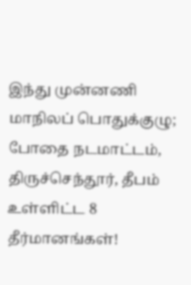இந்து முன்னணி மாநிலப் பொதுக்குழு; போதை நடமாட்டம், திருச்செந்தூர், தீபம் உள்ளிட்ட 8 தீர்மானங்கள்!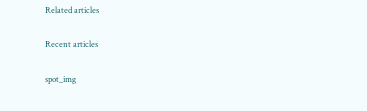Related articles

Recent articles

spot_img